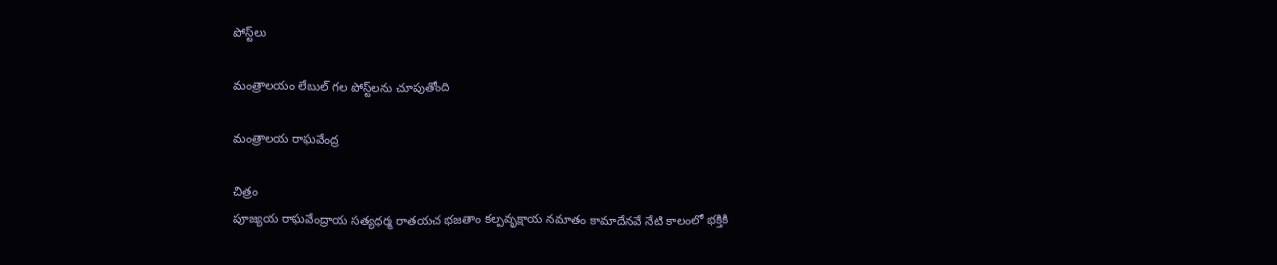పోస్ట్‌లు

మంత్రాలయం లేబుల్ గల పోస్ట్‌లను చూపుతోంది

మంత్రాలయ రాఘవేంద్ర

చిత్రం
పూజ్యయ రాఘవేంద్రాయ సత్యధర్మ రాతయచ భజతాం కల్పవృక్షాయ నమాతం కామాదేనవే నేటి కాలంలో భక్తికి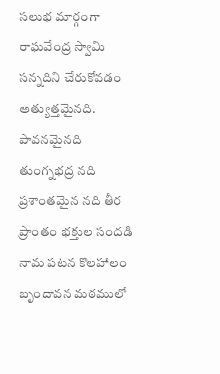సలుభ మార్గంగా రాఘవేంద్ర స్వామి సన్నదిని చేరుకోవడం అత్యుత్తమైనది.  పావనమైనది తుంగ్నభద్ర నది   ప్రశాంతమైన నది తీర ప్రాంతం భక్తుల సందడి నామ పటన కొలహాలం బృందావన మఠములో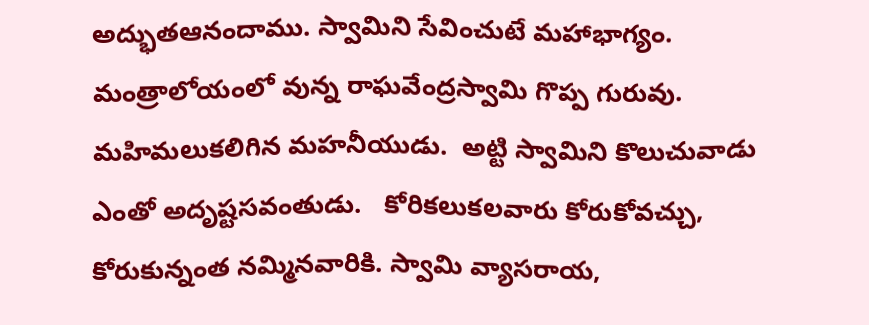అద్భుతఆనందాము. స్వామిని సేవించుటే మహాభాగ్యం.  మంత్రాలోయంలో వున్న రాఘవేంద్రస్వామి గొప్ప గురువు. మహిమలుకలిగిన మహనీయుడు.  అట్టి స్వామిని కొలుచువాడు ఎంతో అదృష్టసవంతుడు.   కోరికలుకలవారు కోరుకోవచ్చు, కోరుకున్నంత నమ్మినవారికి. స్వామి వ్యాసరాయ,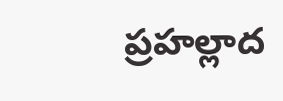ప్రహల్లాద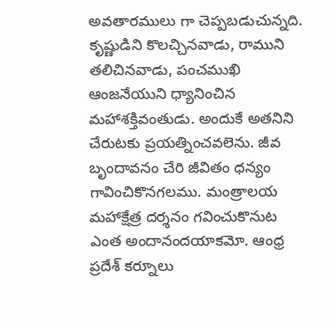అవతారములు గా చెప్పబడుచున్నది.  కృష్ణుడిని కొలచ్చినవాడు, రాముని తలిచినవాడు, పంచముఖి ఆంజనేయుని ధ్యానించిన మహాశక్తివంతుడు. అందుకే అతనిని చేరుటకు ప్రయత్నించవలెను. జీవ బృందావనం చేరి జీవితం ధన్యం గావించికొనగలము. మంత్రాలయ మహాక్షేత్ర దర్శనం గవించుకొనుట ఎంత అందానందయాకమో. ఆంధ్ర ప్రదేశ్ కర్నూలు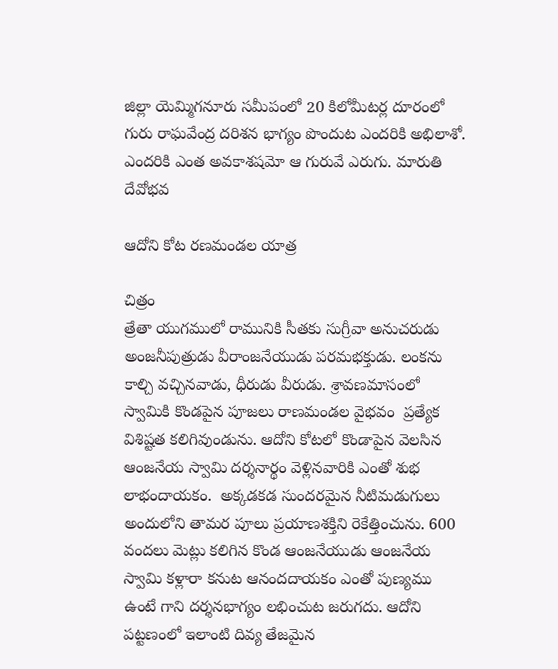జిల్లా యెమ్మిగనూరు సమీపంలో 20 కిలోమీటర్ల దూరంలో గురు రాఘవేంద్ర దరిశన భాగ్యం పొందుట ఎందరికి అభిలాశో. ఎందరికి ఎంత అవకాశషమో ఆ గురువే ఎరుగు. మారుతి దేవోభవ

ఆదోని కోట రణమండల యాత్ర

చిత్రం
త్రేతా యుగములో రామునికి సీతకు సుగ్రీవా అనుచరుడు అంజనీపుత్రుడు వీరాంజనేయుడు పరమభక్తుడు. లంకను కాల్చి వచ్చినవాడు, ధీరుడు వీరుడు. శ్రావణమాసంలో స్వామికి కొండపైన పూజలు రాణమండల వైభవం  ప్రత్యేక విశిష్టత కలిగివుండును. ఆదోని కోటలో కొండాపైన వెలసిన ఆంజనేయ స్వామి దర్శనార్థం వెళ్లినవారికి ఎంతో శుభ లాభందాయకం.  అక్కడకడ సుందరమైన నీటిమడుగులు అందులోని తామర పూలు ప్రయాణశక్తిని రెకేత్తించును. 600 వందలు మెట్లు కలిగిన కొండ ఆంజనేయుడు ఆంజనేయ స్వామి కళ్లారా కనుట ఆనందదాయకం ఎంతో పుణ్యము ఉంటే గాని దర్శనభాగ్యం లభించుట జరుగదు. ఆదోని పట్టణంలో ఇలాంటి దివ్య తేజమైన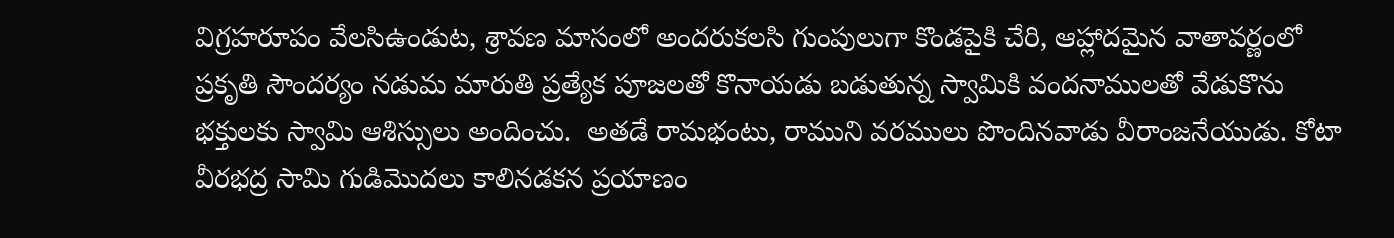విగ్రహరూపం వేలసిఉండుట, శ్రావణ మాసంలో అందరుకలసి గుంపులుగా కొండపైకి చేరి, ఆహ్లాదమైన వాతావర్ణంలో ప్రకృతి సౌందర్యం నడుమ మారుతి ప్రత్యేక పూజలతో కొనాయడు బడుతున్న స్వామికి వందనాములతో వేడుకొను భక్తులకు స్వామి ఆశిస్సులు అందించు.  అతడే రామభంటు, రాముని వరములు పొందినవాడు వీరాంజనేయుడు. కోటా  వీరభద్ర సామి గుడిమొదలు కాలినడకన ప్రయాణం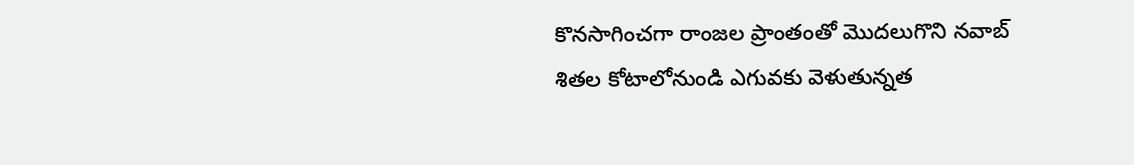కొనసాగించగా రాంజల ప్రాంతంతో మొదలుగొని నవాబ్ శితల కోటాలోనుండి ఎగువకు వెళుతున్నత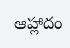ఆహ్లాదం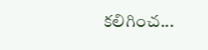కలిగించ...